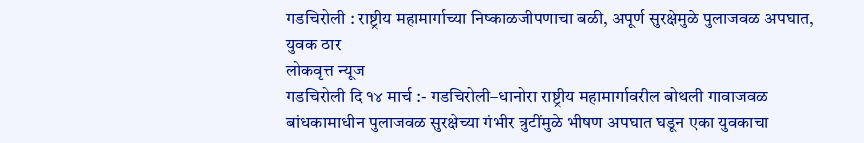गडचिरोली : राष्ट्रीय महामार्गाच्या निष्काळजीपणाचा बळी, अपूर्ण सुरक्षेमुळे पुलाजवळ अपघात, युवक ठार
लोकवृत्त न्यूज
गडचिरोली दि १४ मार्च :- गडचिरोली–धानोरा राष्ट्रीय महामार्गावरील बोथली गावाजवळ बांधकामाधीन पुलाजवळ सुरक्षेच्या गंभीर त्रुटींमुळे भीषण अपघात घडून एका युवकाचा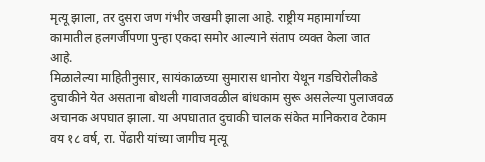मृत्यू झाला, तर दुसरा जण गंभीर जखमी झाला आहे. राष्ट्रीय महामार्गाच्या कामातील हलगर्जीपणा पुन्हा एकदा समोर आल्याने संताप व्यक्त केला जात आहे.
मिळालेल्या माहितीनुसार, सायंकाळच्या सुमारास धानोरा येथून गडचिरोलीकडे दुचाकीने येत असताना बोथली गावाजवळील बांधकाम सुरू असलेल्या पुलाजवळ अचानक अपघात झाला. या अपघातात दुचाकी चालक संकेत मानिकराव टेकाम वय १८ वर्ष, रा. पेंढारी यांच्या जागीच मृत्यू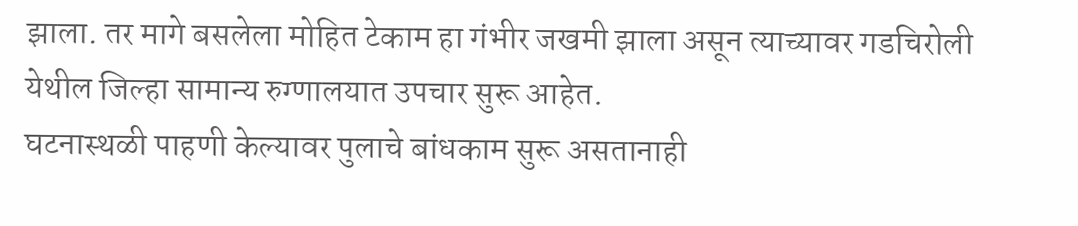झाला. तर मागे बसलेला मोहित टेकाम हा गंभीर जखमी झाला असून त्याच्यावर गडचिरोली येथील जिल्हा सामान्य रुग्णालयात उपचार सुरू आहेत.
घटनास्थळी पाहणी केल्यावर पुलाचे बांधकाम सुरू असतानाही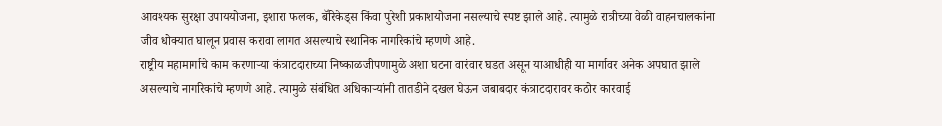आवश्यक सुरक्षा उपाययोजना, इशारा फलक, बॅरिकेड्स किंवा पुरेशी प्रकाशयोजना नसल्याचे स्पष्ट झाले आहे. त्यामुळे रात्रीच्या वेळी वाहनचालकांना जीव धोक्यात घालून प्रवास करावा लागत असल्याचे स्थानिक नागरिकांचे म्हणणे आहे.
राष्ट्रीय महामार्गाचे काम करणाऱ्या कंत्राटदाराच्या निष्काळजीपणामुळे अशा घटना वारंवार घडत असून याआधीही या मार्गावर अनेक अपघात झाले असल्याचे नागरिकांचे म्हणणे आहे. त्यामुळे संबंधित अधिकाऱ्यांनी तातडीने दखल घेऊन जबाबदार कंत्राटदारावर कठोर कारवाई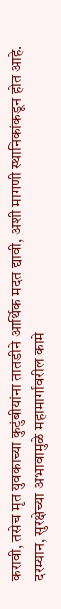करावी, तसेच मृत युवकाच्या कुटुंबीयांना तातडीने आर्थिक मदत द्यावी, अशी मागणी स्थानिकांकडून होत आहे.
दरम्यान, सुरक्षेच्या अभावामुळे महामार्गावरील कामे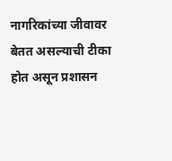नागरिकांच्या जीवावर बेतत असल्याची टीका होत असून प्रशासन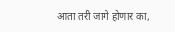आता तरी जागे होणार का,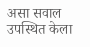असा सवाल उपस्थित केला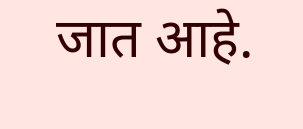जात आहे.